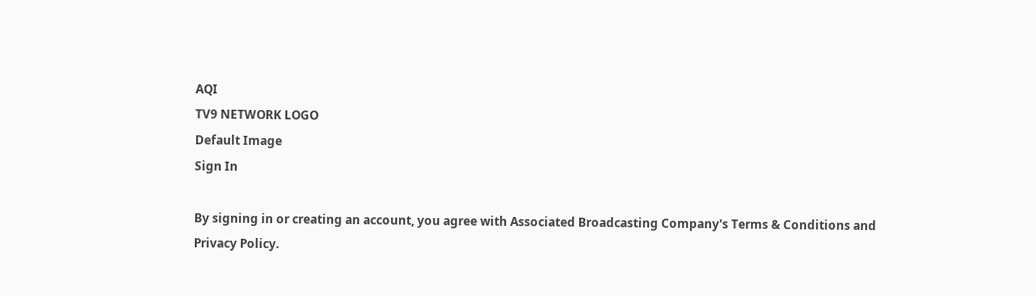AQI
TV9 NETWORK LOGO
Default Image
Sign In

By signing in or creating an account, you agree with Associated Broadcasting Company's Terms & Conditions and Privacy Policy.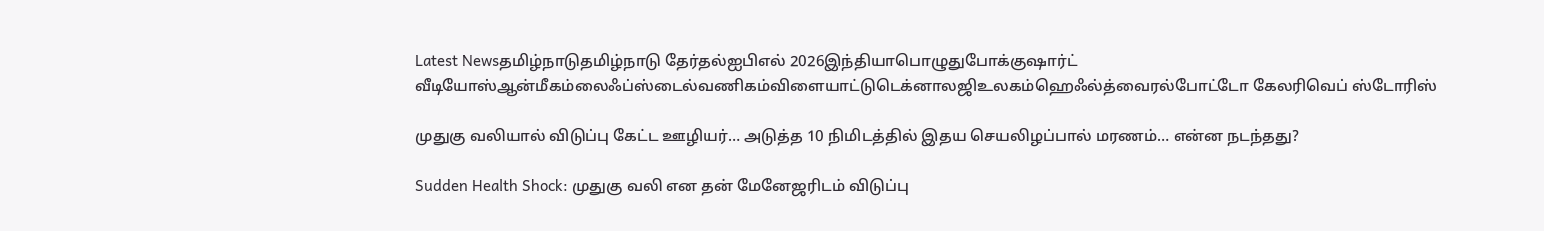Latest Newsதமிழ்நாடுதமிழ்நாடு தேர்தல்ஐபிஎல் 2026இந்தியாபொழுதுபோக்குஷார்ட் வீடியோஸ்ஆன்மீகம்லைஃப்ஸ்டைல்வணிகம்விளையாட்டுடெக்னாலஜிஉலகம்ஹெஃல்த்வைரல்போட்டோ கேலரிவெப் ஸ்டோரிஸ்

முதுகு வலியால் விடுப்பு கேட்ட ஊழியர்… அடுத்த 10 நிமிடத்தில் இதய செயலிழப்பால் மரணம்… என்ன நடந்தது?

Sudden Health Shock: முதுகு வலி என தன் மேனேஜரிடம் விடுப்பு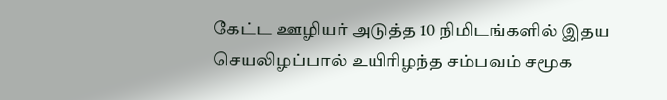கேட்ட ஊழியர் அடுத்த 10 நிமிடங்களில் இதய செயலிழப்பால் உயிரிழந்த சம்பவம் சமூக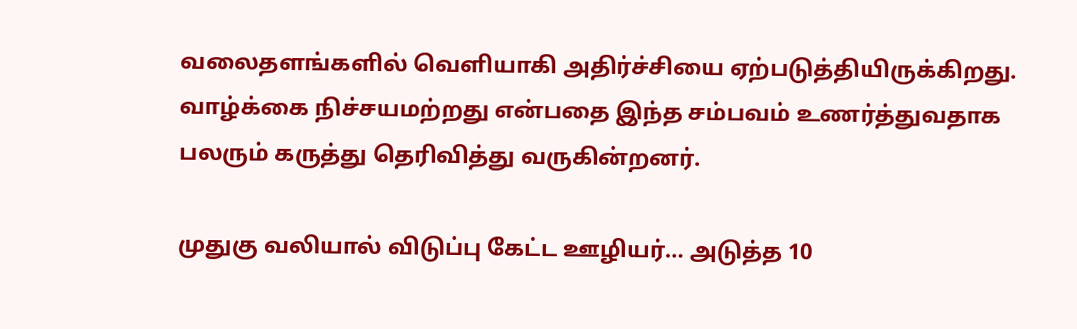வலைதளங்களில் வெளியாகி அதிர்ச்சியை ஏற்படுத்தியிருக்கிறது. வாழ்க்கை நிச்சயமற்றது என்பதை இந்த சம்பவம் உணர்த்துவதாக பலரும் கருத்து தெரிவித்து வருகின்றனர்.

முதுகு வலியால் விடுப்பு கேட்ட ஊழியர்… அடுத்த 10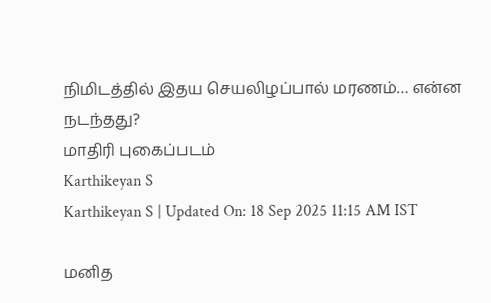நிமிடத்தில் இதய செயலிழப்பால் மரணம்… என்ன நடந்தது?
மாதிரி புகைப்படம்
Karthikeyan S
Karthikeyan S | Updated On: 18 Sep 2025 11:15 AM IST

மனித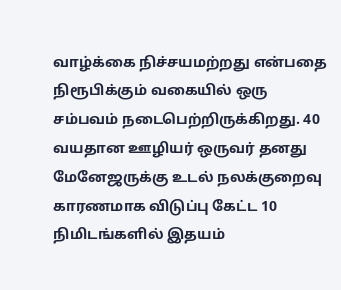வாழ்க்கை நிச்சயமற்றது என்பதை நிரூபிக்கும் வகையில் ஒரு சம்பவம் நடைபெற்றிருக்கிறது. 40 வயதான ஊழியர் ஒருவர் தனது மேனேஜருக்கு உடல் நலக்குறைவு காரணமாக விடுப்பு கேட்ட 10 நிமிடங்களில் இதயம்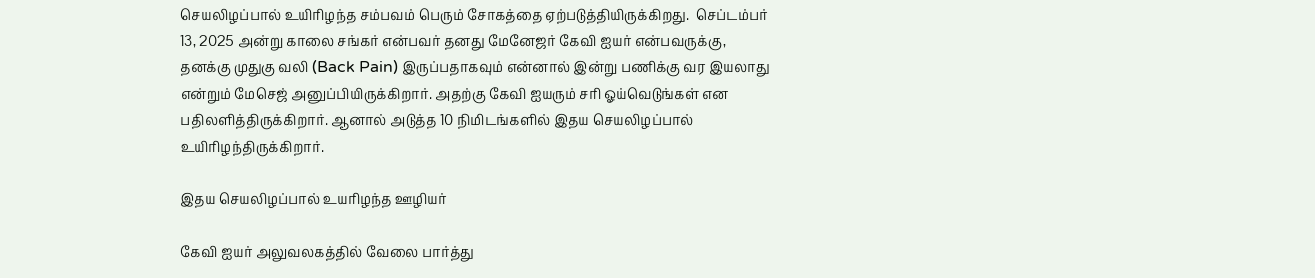செயலிழப்பால் உயிரிழந்த சம்பவம் பெரும் சோகத்தை ஏற்படுத்தியிருக்கிறது.  செப்டம்பர் 13, 2025 அன்று காலை சங்கர் என்பவர் தனது மேனேஜர் கேவி ஐயர் என்பவருக்கு, தனக்கு முதுகு வலி (Back Pain) இருப்பதாகவும் என்னால் இன்று பணிக்கு வர இயலாது என்றும் மேசெஜ் அனுப்பியிருக்கிறார். அதற்கு கேவி ஐயரும் சரி ஓய்வெடுங்கள் என பதிலளித்திருக்கிறார். ஆனால் அடுத்த 10 நிமிடங்களில் இதய செயலிழப்பால் உயிரிழந்திருக்கிறார்.

இதய செயலிழப்பால் உயரிழந்த ஊழியர்

கேவி ஐயர் அலுவலகத்தில் வேலை பார்த்து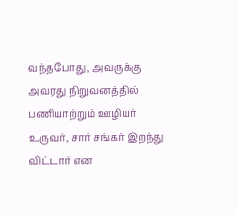வந்தபோது, அவருக்கு அவரது நிறுவனத்தில் பணியாற்றும் ஊழியர் உருவர், சார் சங்கர் இறந்து விட்டார் என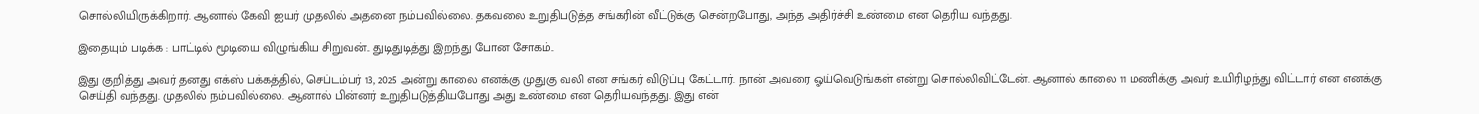சொல்லியிருக்கிறார். ஆனால் கேவி ஐயர் முதலில் அதனை நம்பவில்லை. தகவலை உறுதிபடுத்த சங்கரின் வீட்டுக்கு சென்றபோது, அந்த அதிர்ச்சி உண்மை என தெரிய வந்தது.

இதையும் படிக்க : பாட்டில் மூடியை விழுங்கிய சிறுவன்.. துடிதுடித்து இறந்து போன சோகம்..

இது குறித்து அவர் தனது எக்ஸ் பக்கத்தில், செப்டம்பர் 13, 2025 அன்று காலை எனக்கு முதுகு வலி என சங்கர் விடுப்பு கேட்டார். நான் அவரை ஓய்வெடுங்கள் என்று சொல்லிவிட்டேன். ஆனால் காலை 11 மணிக்கு அவர் உயிரிழந்து விட்டார் என எனக்கு செய்தி வந்தது. முதலில் நம்பவில்லை. ஆனால் பின்னர் உறுதிபடுத்தியபோது அது உண்மை என தெரியவந்தது. இது என்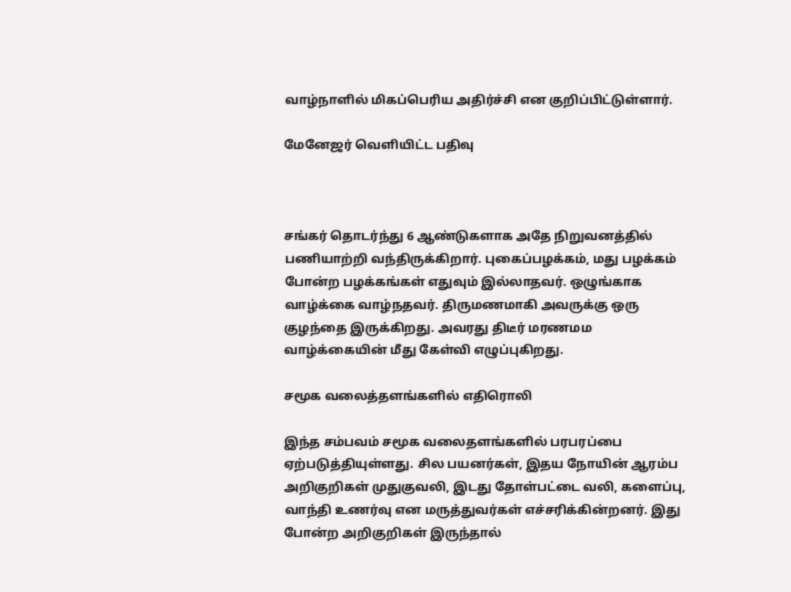வாழ்நாளில் மிகப்பெரிய அதிர்ச்சி என குறிப்பிட்டுள்ளார்.

மேனேஜர் வெளியிட்ட பதிவு



சங்கர் தொடர்ந்து 6 ஆண்டுகளாக அதே நிறுவனத்தில் பணியாற்றி வந்திருக்கிறார். புகைப்பழக்கம், மது பழக்கம் போன்ற பழக்கங்கள் எதுவும் இல்லாதவர். ஒழுங்காக வாழ்க்கை வாழ்நதவர். திருமணமாகி அவருக்கு ஒரு குழந்தை இருக்கிறது. அவரது திடீர் மரணமம வாழ்க்கையின் மீது கேள்வி எழுப்புகிறது.

சமூக வலைத்தளங்களில் எதிரொலி

இந்த சம்பவம் சமூக வலைதளங்களில் பரபரப்பை ஏற்படுத்தியுள்ளது. சில பயனர்கள், இதய நோயின் ஆரம்ப அறிகுறிகள் முதுகுவலி, இடது தோள்பட்டை வலி, களைப்பு, வாந்தி உணர்வு என மருத்துவர்கள் எச்சரிக்கின்றனர். இது போன்ற அறிகுறிகள் இருந்தால்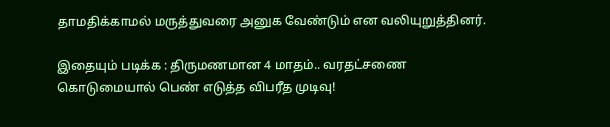தாமதிக்காமல் மருத்துவரை அனுக வேண்டும் என வலியுறுத்தினர்.

இதையும் படிக்க : திருமணமான 4 மாதம்.. வரதட்சணை கொடுமையால் பெண் எடுத்த விபரீத முடிவு!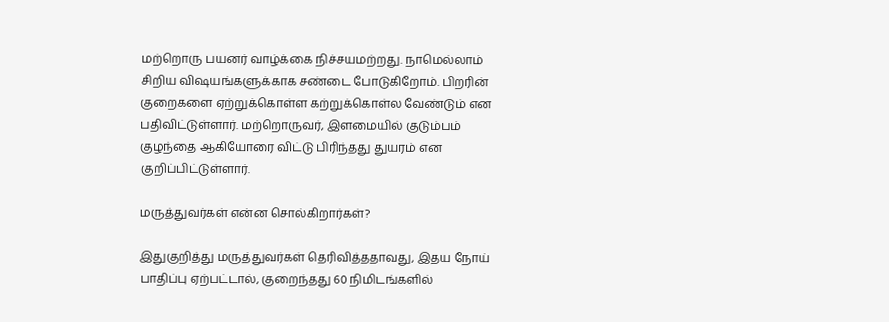மற்றொரு பயனர் வாழ்க்கை நிச்சயமற்றது. நாமெல்லாம் சிறிய விஷயங்களுக்காக சண்டை போடுகிறோம். பிறரின் குறைகளை ஏற்றுக்கொள்ள கற்றுக்கொள்ல வேண்டும் என பதிவிட்டுள்ளார். மற்றொருவர், இளமையில் குடும்பம் குழந்தை ஆகியோரை விட்டு பிரிந்தது துயரம் என குறிப்பிட்டுள்ளார்.

மருத்துவர்கள் என்ன சொல்கிறார்கள்?

இதுகுறித்து மருத்துவர்கள் தெரிவித்ததாவது, இதய நோய் பாதிப்பு ஏற்பட்டால், குறைந்தது 60 நிமிடங்களில்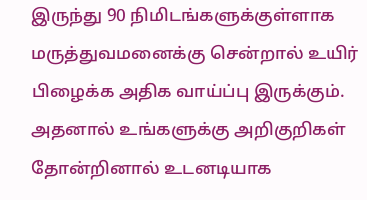இருந்து 90 நிமிடங்களுக்குள்ளாக மருத்துவமனைக்கு சென்றால் உயிர் பிழைக்க அதிக வாய்ப்பு இருக்கும். அதனால் உங்களுக்கு அறிகுறிகள் தோன்றினால் உடனடியாக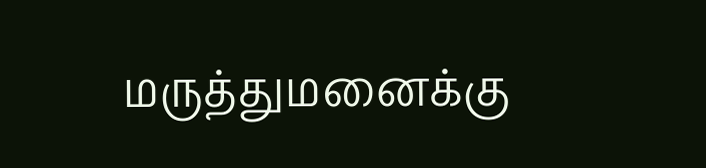மருத்துமனைக்கு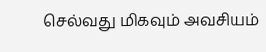செல்வது மிகவும் அவசியம்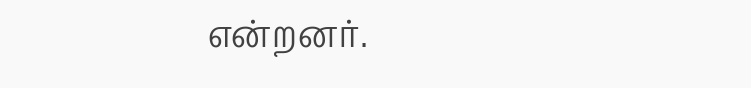என்றனர்.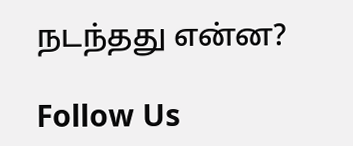நடந்தது என்ன?

Follow Us